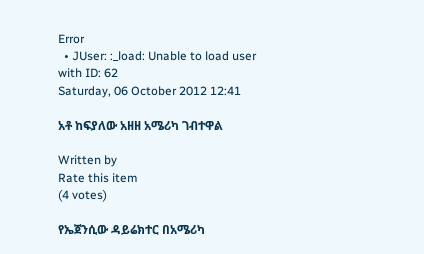Error
  • JUser: :_load: Unable to load user with ID: 62
Saturday, 06 October 2012 12:41

አቶ ከፍያለው አዘዘ አሜሪካ ገብተዋል

Written by
Rate this item
(4 votes)

የኤጀንሲው ዳይሬክተር በአሜሪካ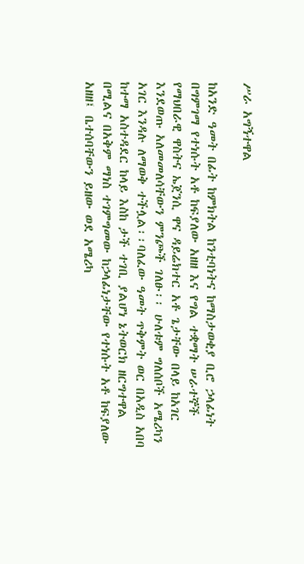ሥራ አግኝተዋል

ከአንድ ዓመት በፊት ከምክትል ከንቲባነትና ከማስታወቂያ ቢሮ ኃላፊነት በግምገማ የተነሱት አቶ ከፍያለው አዘዘ እና የግል ተቋማት ሠራተኞች የማህበራዊ ዋስትና ኤጀንሲ ዋና ዳይሬክተር አቶ ጌታቸው በላይ ከአገር እንደወጡ አለመመለሳቸውን ምንጮች ገለፁ፡፡ ሁለቱም ግለሰቦች አሜሪካን አገር እንዳሉ ለማወቅ ተችሏል፡፡ባለፈው ዓመት ጥቅምት ወር በአዲስ አበባ ከተማ አስተዳደር ከላይ እስከ ታች ተገቢ ያልሆነ ኔትወርክ ዘርግተዋል በሚልና በአቅም ማነስ ተገምግመው ከኃላፊነታቸው የተነሱት አቶ ከፍያለው አዘዘ፤ ቤተሰባቸውን ይዘው ወደ አሜሪካ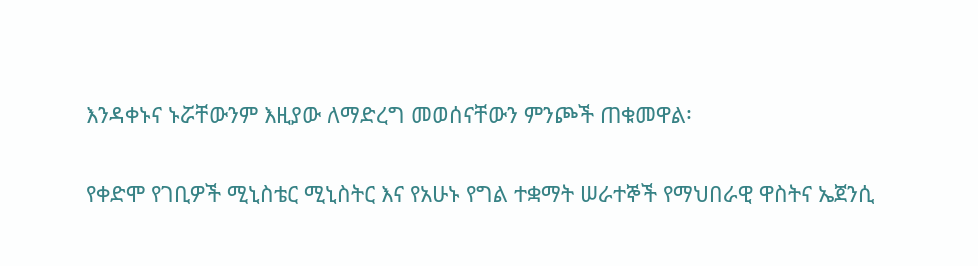እንዳቀኑና ኑሯቸውንም እዚያው ለማድረግ መወሰናቸውን ምንጮች ጠቁመዋል፡

የቀድሞ የገቢዎች ሚኒስቴር ሚኒስትር እና የአሁኑ የግል ተቋማት ሠራተኞች የማህበራዊ ዋስትና ኤጀንሲ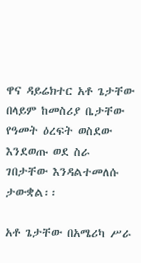ዋና ዳይሬክተር አቶ ጌታቸው በላይም ከመስሪያ ቤታቸው የዓመት ዕረፍት ወስደው እንደወጡ ወደ ስራ ገበታቸው እንዳልተመለሱ ታውቋል፡፡

አቶ ጌታቸው በአሜሪካ ሥራ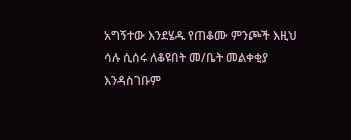አግኝተው እንደሄዱ የጠቆሙ ምንጮች እዚህ ሳሉ ሲሰሩ ለቆዩበት መ/ቤት መልቀቂያ እንዳስገቡም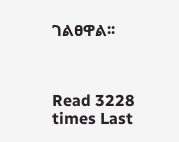ገልፀዋል፡፡



Read 3228 times Last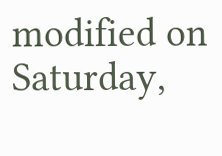modified on Saturday,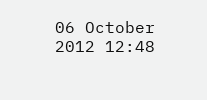06 October 2012 12:48